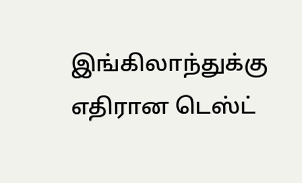இங்கிலாந்துக்கு எதிரான டெஸ்ட்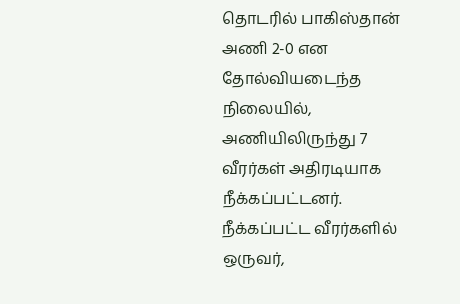தொடரில் பாகிஸ்தான் அணி 2-0 என தோல்வியடைந்த நிலையில், அணியிலிருந்து 7 வீரர்கள் அதிரடியாக நீக்கப்பட்டனர்.
நீக்கப்பட்ட வீரர்களில் ஒருவர்,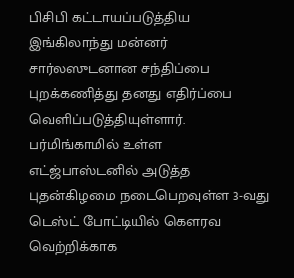பிசிபி கட்டாயப்படுத்திய இங்கிலாந்து மன்னர் சார்லஸுடனான சந்திப்பை புறக்கணித்து தனது எதிர்ப்பை வெளிப்படுத்தியுள்ளார்.
பர்மிங்காமில் உள்ள எட்ஜ்பாஸ்டனில் அடுத்த புதன்கிழமை நடைபெறவுள்ள 3-வது டெஸ்ட் போட்டியில் கௌரவ வெற்றிக்காக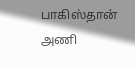பாகிஸ்தான் அணி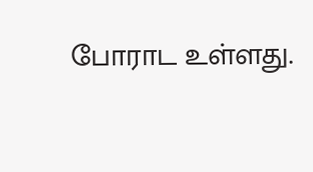போராட உள்ளது.